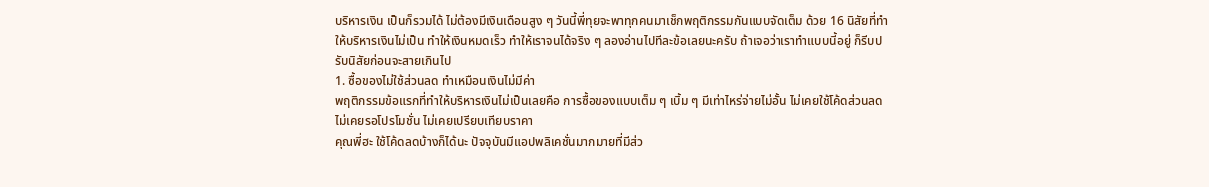บริหารเงิน เป็นก็รวมได้ ไม่ต้องมีเงินเดือนสูง ๆ วันนี้พี่ทุยจะพาทุกคนมาเช็กพฤติกรรมกันแบบจัดเต็ม ด้วย 16 นิสัยที่ทำให้บริหารเงินไม่เป็น ทำให้เงินหมดเร็ว ทำให้เราจนได้จริง ๆ ลองอ่านไปทีละข้อเลยนะครับ ถ้าเจอว่าเราทำแบบนี้อยู่ ก็รีบปรับนิสัยก่อนจะสายเกินไป
1. ซื้อของไม่ใช้ส่วนลด ทำเหมือนเงินไม่มีค่า
พฤติกรรมข้อแรกที่ทำให้บริหารเงินไม่เป็นเลยคือ การซื้อของแบบเต็ม ๆ เบิ้ม ๆ มีเท่าไหร่จ่ายไม่อั้น ไม่เคยใช้โค้ดส่วนลด ไม่เคยรอโปรโมชั่น ไม่เคยเปรียบเทียบราคา
คุณพี่ฮะ ใช้โค้ดลดบ้างก็ได้นะ ปัจจุบันมีแอปพลิเคชั่นมากมายที่มีส่ว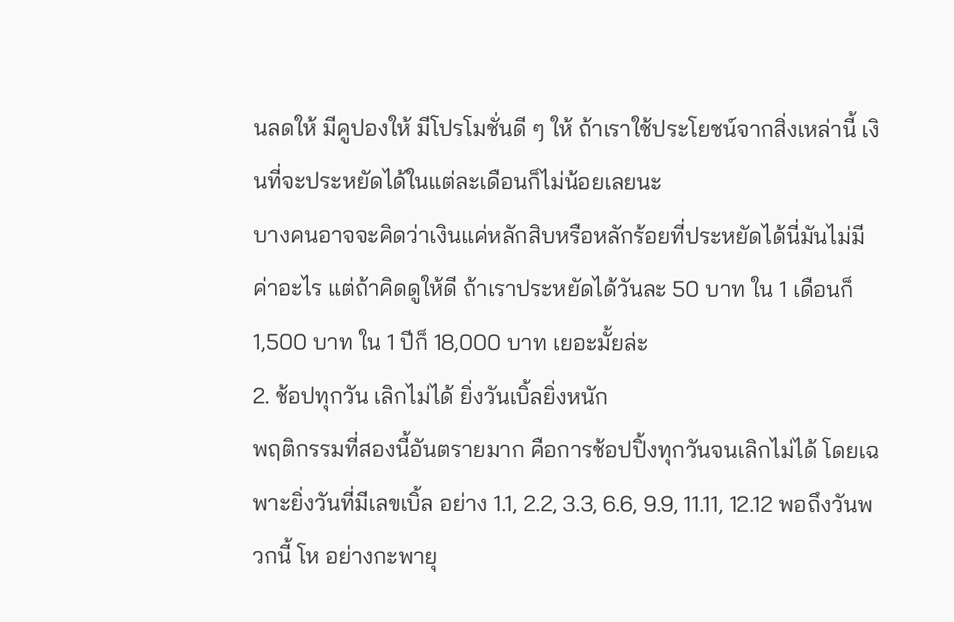นลดให้ มีคูปองให้ มีโปรโมชั่นดี ๆ ให้ ถ้าเราใช้ประโยชน์จากสิ่งเหล่านี้ เงินที่จะประหยัดได้ในแต่ละเดือนก็ไม่น้อยเลยนะ
บางคนอาจจะคิดว่าเงินแค่หลักสิบหรือหลักร้อยที่ประหยัดได้นี่มันไม่มีค่าอะไร แต่ถ้าคิดดูให้ดี ถ้าเราประหยัดได้วันละ 50 บาท ใน 1 เดือนก็ 1,500 บาท ใน 1 ปีก็ 18,000 บาท เยอะมั้ยล่ะ
2. ช้อปทุกวัน เลิกไม่ได้ ยิ่งวันเบิ้ลยิ่งหนัก
พฤติกรรมที่สองนี้อันตรายมาก คือการช้อปปิ้งทุกวันจนเลิกไม่ได้ โดยเฉพาะยิ่งวันที่มีเลขเบิ้ล อย่าง 1.1, 2.2, 3.3, 6.6, 9.9, 11.11, 12.12 พอถึงวันพวกนี้ โห อย่างกะพายุ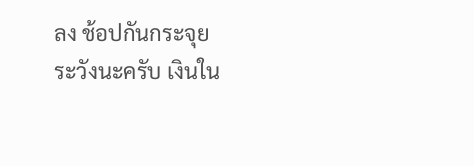ลง ช้อปกันกระจุย
ระวังนะครับ เงินใน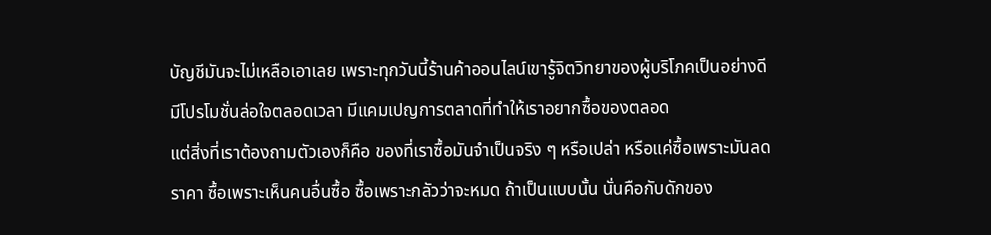บัญชีมันจะไม่เหลือเอาเลย เพราะทุกวันนี้ร้านค้าออนไลน์เขารู้จิตวิทยาของผู้บริโภคเป็นอย่างดี มีโปรโมชั่นล่อใจตลอดเวลา มีแคมเปญการตลาดที่ทำให้เราอยากซื้อของตลอด
แต่สิ่งที่เราต้องถามตัวเองก็คือ ของที่เราซื้อมันจำเป็นจริง ๆ หรือเปล่า หรือแค่ซื้อเพราะมันลดราคา ซื้อเพราะเห็นคนอื่นซื้อ ซื้อเพราะกลัวว่าจะหมด ถ้าเป็นแบบนั้น นั่นคือกับดักของ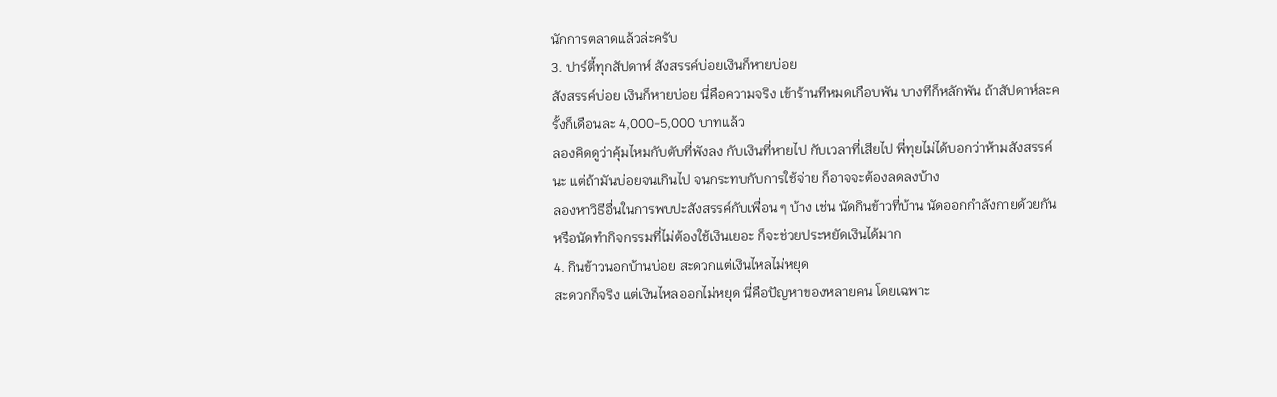นักการตลาดแล้วล่ะครับ
3. ปาร์ตี้ทุกสัปดาห์ สังสรรค์บ่อยเงินก็หายบ่อย
สังสรรค์บ่อย เงินก็หายบ่อย นี่คือความจริง เข้าร้านทีหมดเกือบพัน บางทีก็หลักพัน ถ้าสัปดาห์ละครั้งก็เดือนละ 4,000-5,000 บาทแล้ว
ลองคิดดูว่าคุ้มไหมกับตับที่พังลง กับเงินที่หายไป กับเวลาที่เสียไป พี่ทุยไม่ได้บอกว่าห้ามสังสรรค์นะ แต่ถ้ามันบ่อยจนเกินไป จนกระทบกับการใช้จ่าย ก็อาจจะต้องลดลงบ้าง
ลองหาวิธีอื่นในการพบปะสังสรรค์กับเพื่อน ๆ บ้าง เช่น นัดกินข้าวที่บ้าน นัดออกกำลังกายด้วยกัน หรือนัดทำกิจกรรมที่ไม่ต้องใช้เงินเยอะ ก็จะช่วยประหยัดเงินได้มาก
4. กินข้าวนอกบ้านบ่อย สะดวกแต่เงินไหลไม่หยุด
สะดวกก็จริง แต่เงินไหลออกไม่หยุด นี่คือปัญหาของหลายคน โดยเฉพาะ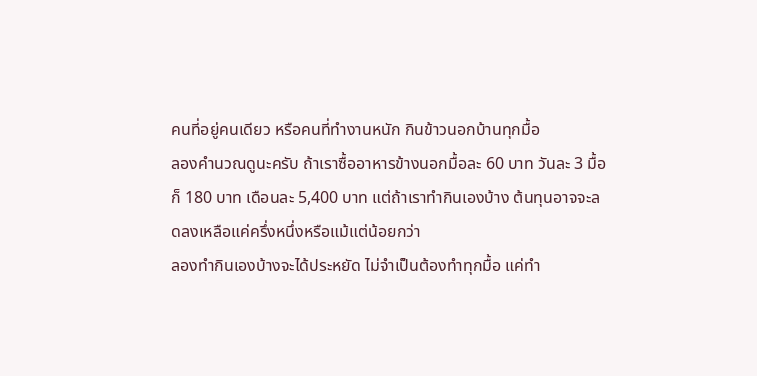คนที่อยู่คนเดียว หรือคนที่ทำงานหนัก กินข้าวนอกบ้านทุกมื้อ
ลองคำนวณดูนะครับ ถ้าเราซื้ออาหารข้างนอกมื้อละ 60 บาท วันละ 3 มื้อก็ 180 บาท เดือนละ 5,400 บาท แต่ถ้าเราทำกินเองบ้าง ต้นทุนอาจจะลดลงเหลือแค่ครึ่งหนึ่งหรือแม้แต่น้อยกว่า
ลองทำกินเองบ้างจะได้ประหยัด ไม่จำเป็นต้องทำทุกมื้อ แค่ทำ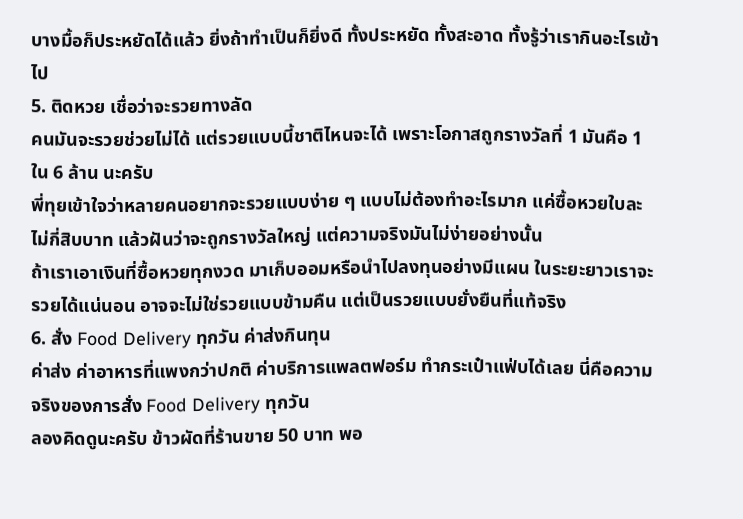บางมื้อก็ประหยัดได้แล้ว ยิ่งถ้าทำเป็นก็ยิ่งดี ทั้งประหยัด ทั้งสะอาด ทั้งรู้ว่าเรากินอะไรเข้าไป
5. ติดหวย เชื่อว่าจะรวยทางลัด
คนมันจะรวยช่วยไม่ได้ แต่รวยแบบนี้ชาติไหนจะได้ เพราะโอกาสถูกรางวัลที่ 1 มันคือ 1 ใน 6 ล้าน นะครับ
พี่ทุยเข้าใจว่าหลายคนอยากจะรวยแบบง่าย ๆ แบบไม่ต้องทำอะไรมาก แค่ซื้อหวยใบละไม่กี่สิบบาท แล้วฝันว่าจะถูกรางวัลใหญ่ แต่ความจริงมันไม่ง่ายอย่างนั้น
ถ้าเราเอาเงินที่ซื้อหวยทุกงวด มาเก็บออมหรือนำไปลงทุนอย่างมีแผน ในระยะยาวเราจะรวยได้แน่นอน อาจจะไม่ใช่รวยแบบข้ามคืน แต่เป็นรวยแบบยั่งยืนที่แท้จริง
6. สั่ง Food Delivery ทุกวัน ค่าส่งกินทุน
ค่าส่ง ค่าอาหารที่แพงกว่าปกติ ค่าบริการแพลตฟอร์ม ทำกระเป๋าแฟ่บได้เลย นี่คือความจริงของการสั่ง Food Delivery ทุกวัน
ลองคิดดูนะครับ ข้าวผัดที่ร้านขาย 50 บาท พอ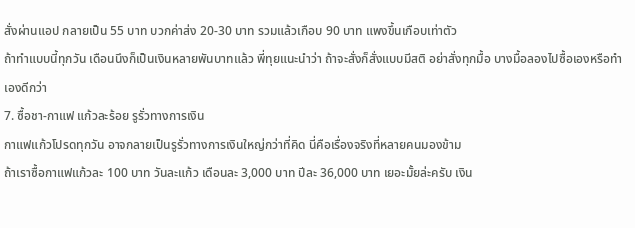สั่งผ่านแอป กลายเป็น 55 บาท บวกค่าส่ง 20-30 บาท รวมแล้วเกือบ 90 บาท แพงขึ้นเกือบเท่าตัว
ถ้าทำแบบนี้ทุกวัน เดือนนึงก็เป็นเงินหลายพันบาทแล้ว พี่ทุยแนะนำว่า ถ้าจะสั่งก็สั่งแบบมีสติ อย่าสั่งทุกมื้อ บางมื้อลองไปซื้อเองหรือทำเองดีกว่า
7. ซื้อชา-กาแฟ แก้วละร้อย รูรั่วทางการเงิน
กาแฟแก้วโปรดทุกวัน อาจกลายเป็นรูรั่วทางการเงินใหญ่กว่าที่คิด นี่คือเรื่องจริงที่หลายคนมองข้าม
ถ้าเราซื้อกาแฟแก้วละ 100 บาท วันละแก้ว เดือนละ 3,000 บาท ปีละ 36,000 บาท เยอะมั้ยล่ะครับ เงิน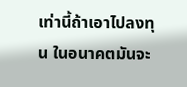เท่านี้ถ้าเอาไปลงทุน ในอนาคตมันจะ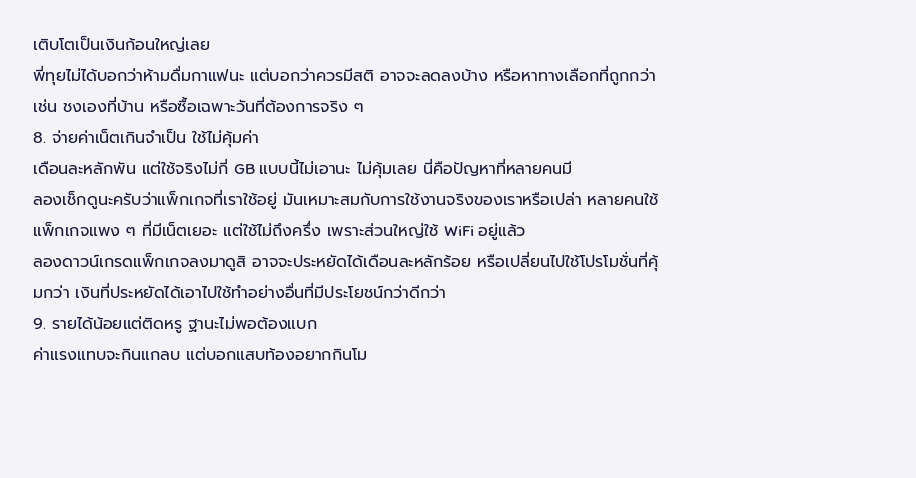เติบโตเป็นเงินก้อนใหญ่เลย
พี่ทุยไม่ได้บอกว่าห้ามดื่มกาแฟนะ แต่บอกว่าควรมีสติ อาจจะลดลงบ้าง หรือหาทางเลือกที่ถูกกว่า เช่น ชงเองที่บ้าน หรือซื้อเฉพาะวันที่ต้องการจริง ๆ
8. จ่ายค่าเน็ตเกินจำเป็น ใช้ไม่คุ้มค่า
เดือนละหลักพัน แต่ใช้จริงไม่กี่ GB แบบนี้ไม่เอานะ ไม่คุ้มเลย นี่คือปัญหาที่หลายคนมี
ลองเช็กดูนะครับว่าแพ็กเกจที่เราใช้อยู่ มันเหมาะสมกับการใช้งานจริงของเราหรือเปล่า หลายคนใช้แพ็กเกจแพง ๆ ที่มีเน็ตเยอะ แต่ใช้ไม่ถึงครึ่ง เพราะส่วนใหญ่ใช้ WiFi อยู่แล้ว
ลองดาวน์เกรดแพ็กเกจลงมาดูสิ อาจจะประหยัดได้เดือนละหลักร้อย หรือเปลี่ยนไปใช้โปรโมชั่นที่คุ้มกว่า เงินที่ประหยัดได้เอาไปใช้ทำอย่างอื่นที่มีประโยชน์กว่าดีกว่า
9. รายได้น้อยแต่ติดหรู ฐานะไม่พอต้องแบก
ค่าแรงแทบจะกินแกลบ แต่บอกแสบท้องอยากกินโม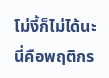โม่งี้ก็ไม่ได้นะ นี่คือพฤติกร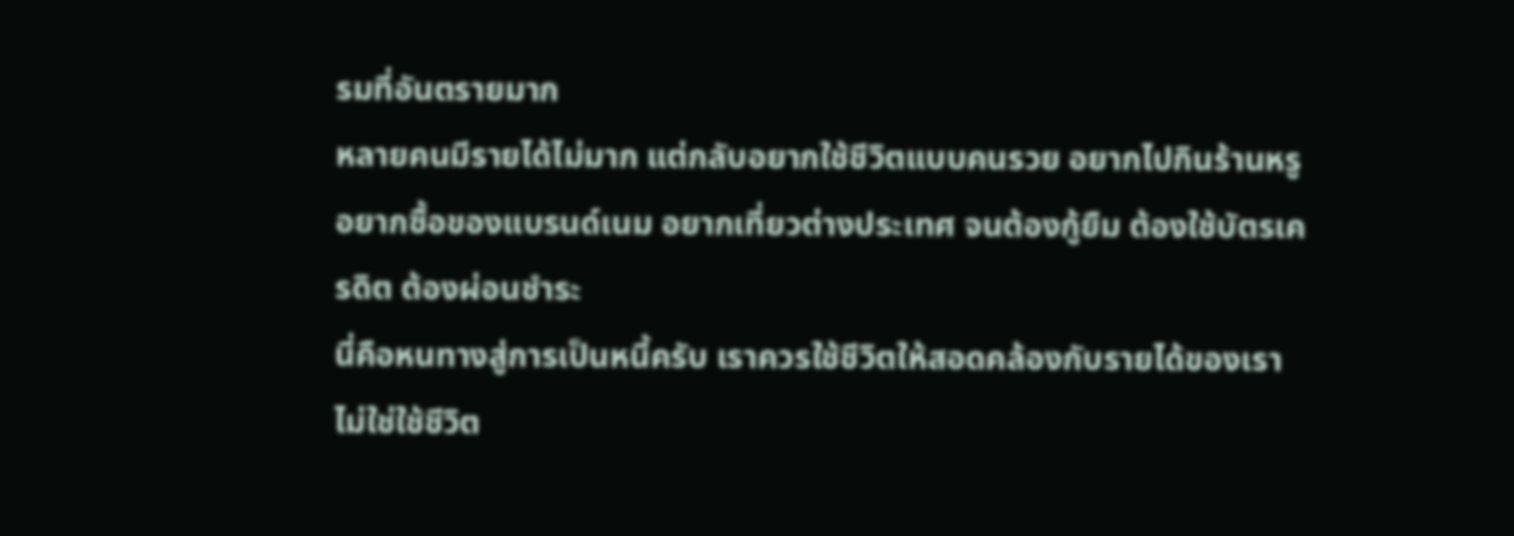รมที่อันตรายมาก
หลายคนมีรายได้ไม่มาก แต่กลับอยากใช้ชีวิตแบบคนรวย อยากไปกินร้านหรู อยากซื้อของแบรนด์เนม อยากเที่ยวต่างประเทศ จนต้องกู้ยืม ต้องใช้บัตรเครดิต ต้องผ่อนชำระ
นี่คือหนทางสู่การเป็นหนี้ครับ เราควรใช้ชีวิตให้สอดคล้องกับรายได้ของเรา ไม่ใช่ใช้ชีวิต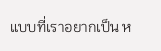แบบที่เราอยากเป็น ห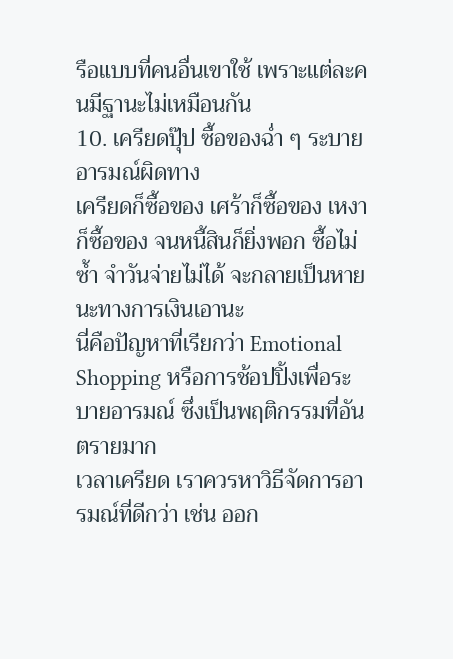รือแบบที่คนอื่นเขาใช้ เพราะแต่ละคนมีฐานะไม่เหมือนกัน
10. เครียดปุ๊ป ซื้อของฉ่ำ ๆ ระบายอารมณ์ผิดทาง
เครียดก็ซื้อของ เศร้าก็ซื้อของ เหงาก็ซื้อของ จนหนี้สินก็ยิ่งพอก ซื้อไม่ซ้ำ จำวันจ่ายไม่ได้ จะกลายเป็นหายนะทางการเงินเอานะ
นี่คือปัญหาที่เรียกว่า Emotional Shopping หรือการช้อปปิ้งเพื่อระบายอารมณ์ ซึ่งเป็นพฤติกรรมที่อันตรายมาก
เวลาเครียด เราควรหาวิธีจัดการอารมณ์ที่ดีกว่า เช่น ออก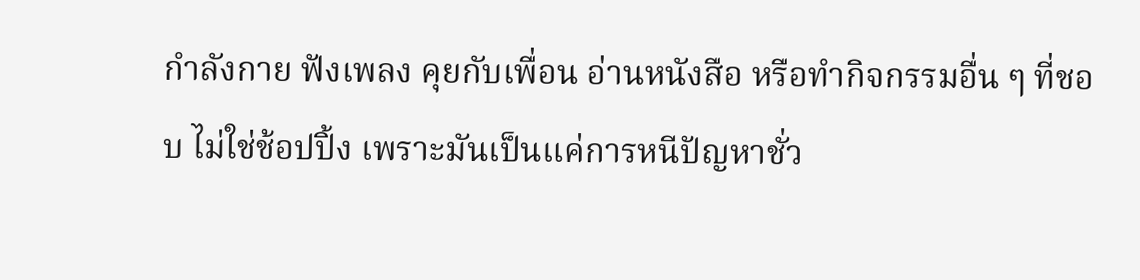กำลังกาย ฟังเพลง คุยกับเพื่อน อ่านหนังสือ หรือทำกิจกรรมอื่น ๆ ที่ชอบ ไม่ใช่ช้อปปิ้ง เพราะมันเป็นแค่การหนีปัญหาชั่ว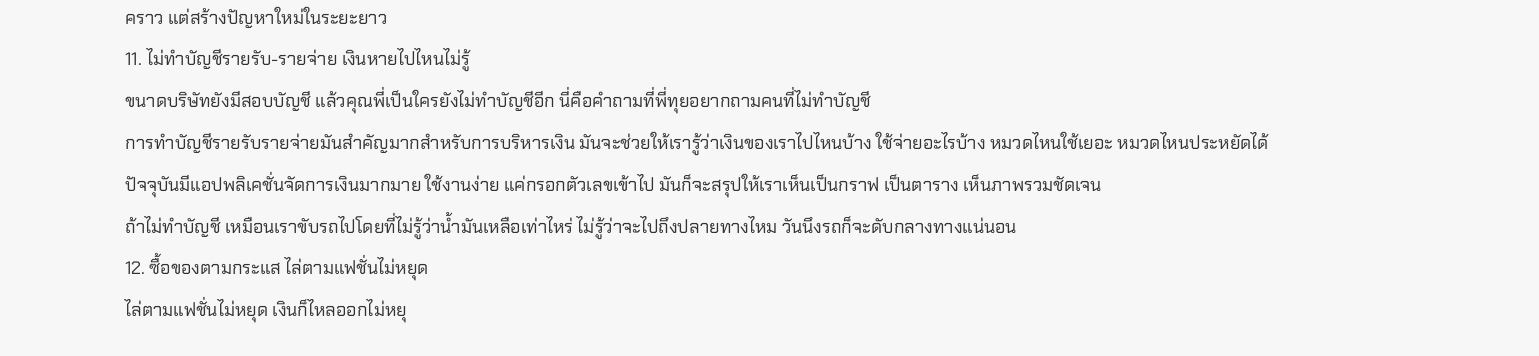คราว แต่สร้างปัญหาใหม่ในระยะยาว
11. ไม่ทำบัญชีรายรับ-รายจ่าย เงินหายไปไหนไม่รู้
ขนาดบริษัทยังมีสอบบัญชี แล้วคุณพี่เป็นใครยังไม่ทำบัญชีอีก นี่คือคำถามที่พี่ทุยอยากถามคนที่ไม่ทำบัญชี
การทำบัญชีรายรับรายจ่ายมันสำคัญมากสำหรับการบริหารเงิน มันจะช่วยให้เรารู้ว่าเงินของเราไปไหนบ้าง ใช้จ่ายอะไรบ้าง หมวดไหนใช้เยอะ หมวดไหนประหยัดได้
ปัจจุบันมีแอปพลิเคชั่นจัดการเงินมากมาย ใช้งานง่าย แค่กรอกตัวเลขเข้าไป มันก็จะสรุปให้เราเห็นเป็นกราฟ เป็นตาราง เห็นภาพรวมชัดเจน
ถ้าไม่ทำบัญชี เหมือนเราขับรถไปโดยที่ไม่รู้ว่าน้ำมันเหลือเท่าไหร่ ไม่รู้ว่าจะไปถึงปลายทางไหม วันนึงรถก็จะดับกลางทางแน่นอน
12. ซื้อของตามกระแส ไล่ตามแฟชั่นไม่หยุด
ไล่ตามแฟชั่นไม่หยุด เงินก็ไหลออกไม่หยุ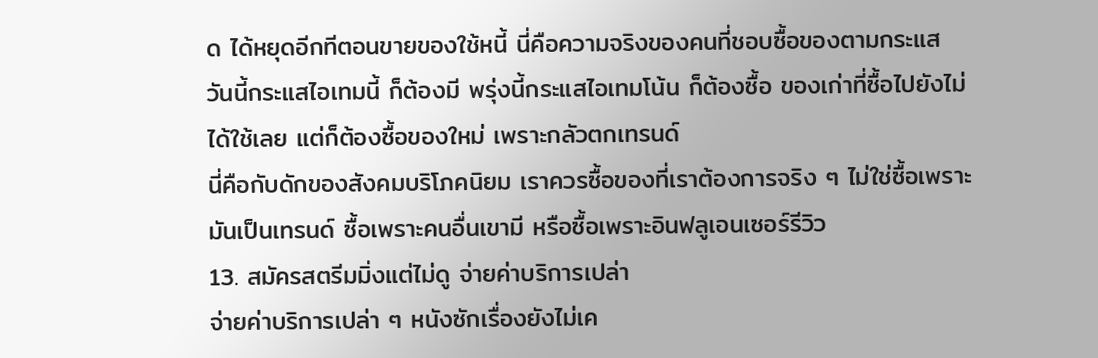ด ได้หยุดอีกทีตอนขายของใช้หนี้ นี่คือความจริงของคนที่ชอบซื้อของตามกระแส
วันนี้กระแสไอเทมนี้ ก็ต้องมี พรุ่งนี้กระแสไอเทมโน้น ก็ต้องซื้อ ของเก่าที่ซื้อไปยังไม่ได้ใช้เลย แต่ก็ต้องซื้อของใหม่ เพราะกลัวตกเทรนด์
นี่คือกับดักของสังคมบริโภคนิยม เราควรซื้อของที่เราต้องการจริง ๆ ไม่ใช่ซื้อเพราะมันเป็นเทรนด์ ซื้อเพราะคนอื่นเขามี หรือซื้อเพราะอินฟลูเอนเซอร์รีวิว
13. สมัครสตรีมมิ่งแต่ไม่ดู จ่ายค่าบริการเปล่า
จ่ายค่าบริการเปล่า ๆ หนังซักเรื่องยังไม่เค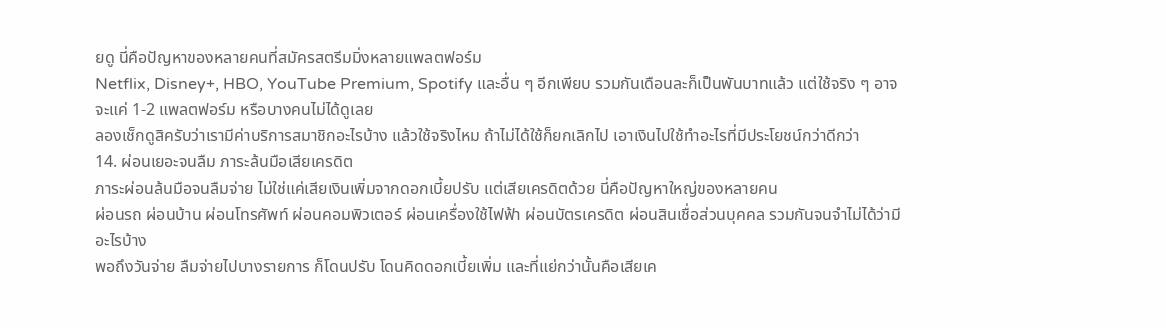ยดู นี่คือปัญหาของหลายคนที่สมัครสตรีมมิ่งหลายแพลตฟอร์ม
Netflix, Disney+, HBO, YouTube Premium, Spotify และอื่น ๆ อีกเพียบ รวมกันเดือนละก็เป็นพันบาทแล้ว แต่ใช้จริง ๆ อาจจะแค่ 1-2 แพลตฟอร์ม หรือบางคนไม่ได้ดูเลย
ลองเช็กดูสิครับว่าเรามีค่าบริการสมาชิกอะไรบ้าง แล้วใช้จริงไหม ถ้าไม่ได้ใช้ก็ยกเลิกไป เอาเงินไปใช้ทำอะไรที่มีประโยชน์กว่าดีกว่า
14. ผ่อนเยอะจนลืม ภาระล้นมือเสียเครดิต
ภาระผ่อนล้นมือจนลืมจ่าย ไม่ใช่แค่เสียเงินเพิ่มจากดอกเบี้ยปรับ แต่เสียเครดิตด้วย นี่คือปัญหาใหญ่ของหลายคน
ผ่อนรถ ผ่อนบ้าน ผ่อนโทรศัพท์ ผ่อนคอมพิวเตอร์ ผ่อนเครื่องใช้ไฟฟ้า ผ่อนบัตรเครดิต ผ่อนสินเชื่อส่วนบุคคล รวมกันจนจำไม่ได้ว่ามีอะไรบ้าง
พอถึงวันจ่าย ลืมจ่ายไปบางรายการ ก็โดนปรับ โดนคิดดอกเบี้ยเพิ่ม และที่แย่กว่านั้นคือเสียเค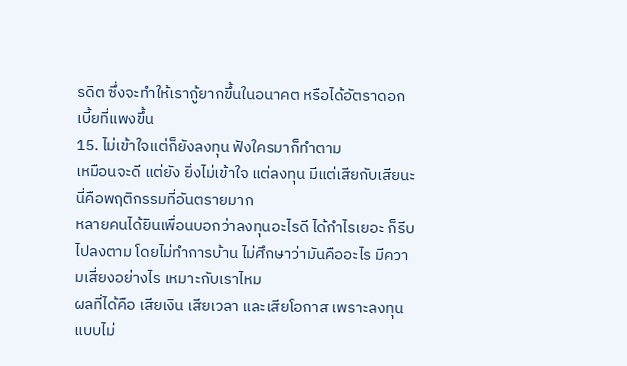รดิต ซึ่งจะทำให้เรากู้ยากขึ้นในอนาคต หรือได้อัตราดอกเบี้ยที่แพงขึ้น
15. ไม่เข้าใจแต่ก็ยังลงทุน ฟังใครมาก็ทำตาม
เหมือนจะดี แต่ยัง ยิ่งไม่เข้าใจ แต่ลงทุน มีแต่เสียกับเสียนะ นี่คือพฤติกรรมที่อันตรายมาก
หลายคนได้ยินเพื่อนบอกว่าลงทุนอะไรดี ได้กำไรเยอะ ก็รีบไปลงตาม โดยไม่ทำการบ้าน ไม่ศึกษาว่ามันคืออะไร มีความเสี่ยงอย่างไร เหมาะกับเราไหม
ผลที่ได้คือ เสียเงิน เสียเวลา และเสียโอกาส เพราะลงทุนแบบไม่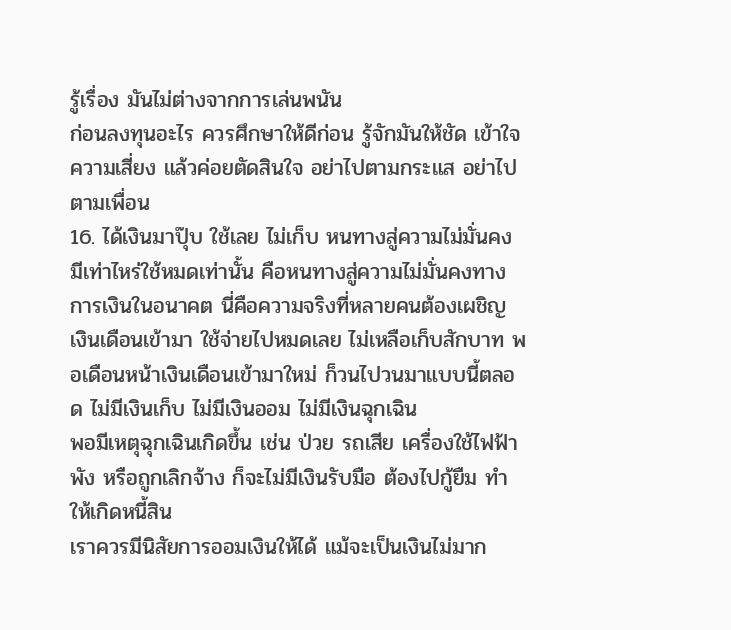รู้เรื่อง มันไม่ต่างจากการเล่นพนัน
ก่อนลงทุนอะไร ควรศึกษาให้ดีก่อน รู้จักมันให้ชัด เข้าใจความเสี่ยง แล้วค่อยตัดสินใจ อย่าไปตามกระแส อย่าไปตามเพื่อน
16. ได้เงินมาปุ๊บ ใช้เลย ไม่เก็บ หนทางสู่ความไม่มั่นคง
มีเท่าไหร่ใช้หมดเท่านั้น คือหนทางสู่ความไม่มั่นคงทางการเงินในอนาคต นี่คือความจริงที่หลายคนต้องเผชิญ
เงินเดือนเข้ามา ใช้จ่ายไปหมดเลย ไม่เหลือเก็บสักบาท พอเดือนหน้าเงินเดือนเข้ามาใหม่ ก็วนไปวนมาแบบนี้ตลอด ไม่มีเงินเก็บ ไม่มีเงินออม ไม่มีเงินฉุกเฉิน
พอมีเหตุฉุกเฉินเกิดขึ้น เช่น ป่วย รถเสีย เครื่องใช้ไฟฟ้าพัง หรือถูกเลิกจ้าง ก็จะไม่มีเงินรับมือ ต้องไปกู้ยืม ทำให้เกิดหนี้สิน
เราควรมีนิสัยการออมเงินให้ได้ แม้จะเป็นเงินไม่มาก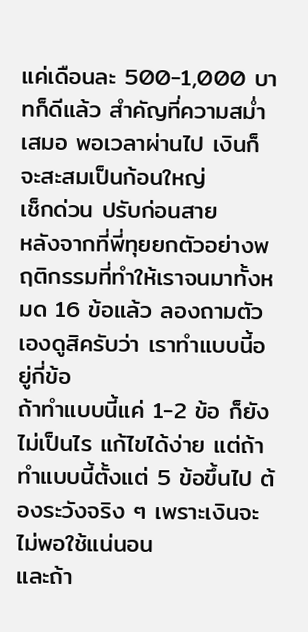แค่เดือนละ 500-1,000 บาทก็ดีแล้ว สำคัญที่ความสม่ำเสมอ พอเวลาผ่านไป เงินก็จะสะสมเป็นก้อนใหญ่
เช็กด่วน ปรับก่อนสาย
หลังจากที่พี่ทุยยกตัวอย่างพฤติกรรมที่ทำให้เราจนมาทั้งหมด 16 ข้อแล้ว ลองถามตัวเองดูสิครับว่า เราทำแบบนี้อยู่กี่ข้อ
ถ้าทำแบบนี้แค่ 1-2 ข้อ ก็ยังไม่เป็นไร แก้ไขได้ง่าย แต่ถ้าทำแบบนี้ตั้งแต่ 5 ข้อขึ้นไป ต้องระวังจริง ๆ เพราะเงินจะไม่พอใช้แน่นอน
และถ้า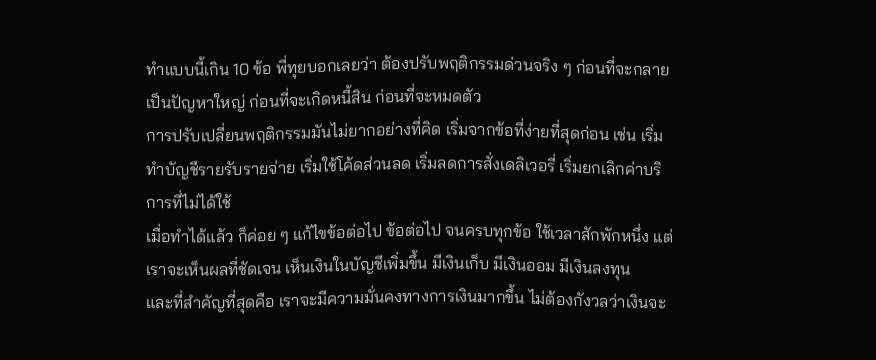ทำแบบนี้เกิน 10 ข้อ พี่ทุยบอกเลยว่า ต้องปรับพฤติกรรมด่วนจริง ๆ ก่อนที่จะกลายเป็นปัญหาใหญ่ ก่อนที่จะเกิดหนี้สิน ก่อนที่จะหมดตัว
การปรับเปลี่ยนพฤติกรรมมันไม่ยากอย่างที่คิด เริ่มจากข้อที่ง่ายที่สุดก่อน เช่น เริ่มทำบัญชีรายรับรายจ่าย เริ่มใช้โค้ดส่วนลด เริ่มลดการสั่งเดลิเวอรี่ เริ่มยกเลิกค่าบริการที่ไม่ได้ใช้
เมื่อทำได้แล้ว ก็ค่อย ๆ แก้ไขข้อต่อไป ข้อต่อไป จนครบทุกข้อ ใช้เวลาสักพักหนึ่ง แต่เราจะเห็นผลที่ชัดเจน เห็นเงินในบัญชีเพิ่มขึ้น มีเงินเก็บ มีเงินออม มีเงินลงทุน
และที่สำคัญที่สุดคือ เราจะมีความมั่นคงทางการเงินมากขึ้น ไม่ต้องกังวลว่าเงินจะ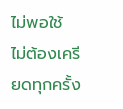ไม่พอใช้ ไม่ต้องเครียดทุกครั้ง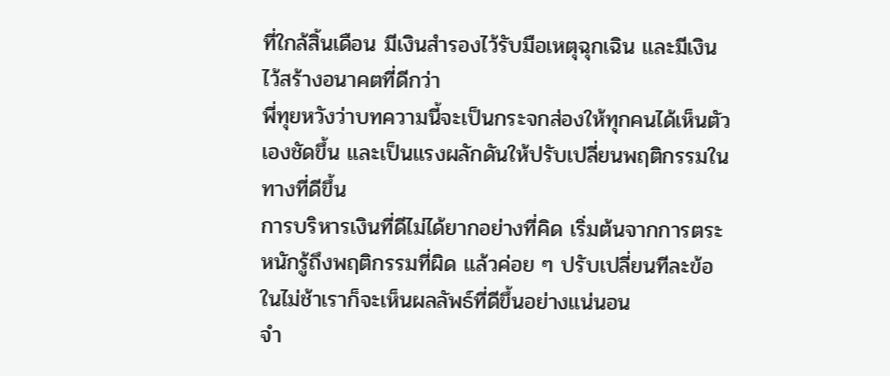ที่ใกล้สิ้นเดือน มีเงินสำรองไว้รับมือเหตุฉุกเฉิน และมีเงินไว้สร้างอนาคตที่ดีกว่า
พี่ทุยหวังว่าบทความนี้จะเป็นกระจกส่องให้ทุกคนได้เห็นตัวเองชัดขึ้น และเป็นแรงผลักดันให้ปรับเปลี่ยนพฤติกรรมในทางที่ดีขึ้น
การบริหารเงินที่ดีไม่ได้ยากอย่างที่คิด เริ่มต้นจากการตระหนักรู้ถึงพฤติกรรมที่ผิด แล้วค่อย ๆ ปรับเปลี่ยนทีละข้อ ในไม่ช้าเราก็จะเห็นผลลัพธ์ที่ดีขึ้นอย่างแน่นอน
จำ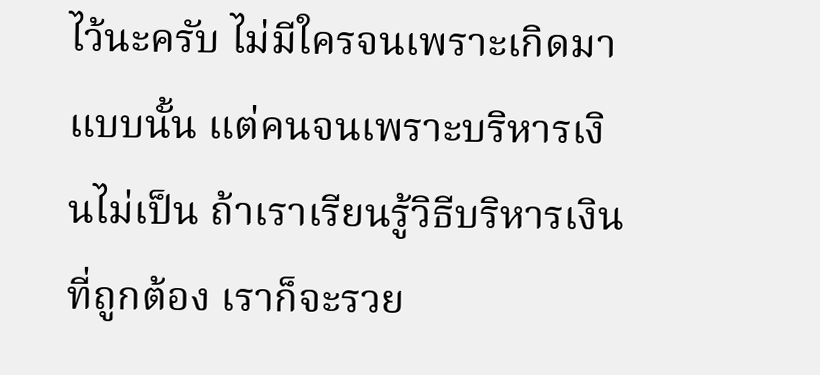ไว้นะครับ ไม่มีใครจนเพราะเกิดมาแบบนั้น แต่คนจนเพราะบริหารเงินไม่เป็น ถ้าเราเรียนรู้วิธีบริหารเงินที่ถูกต้อง เราก็จะรวย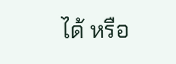ได้ หรือ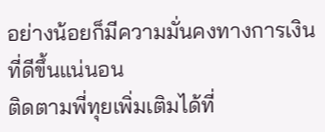อย่างน้อยก็มีความมั่นคงทางการเงินที่ดีขึ้นแน่นอน
ติดตามพี่ทุยเพิ่มเติมได้ที่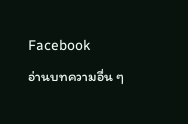Facebook
อ่านบทความอื่น ๆ